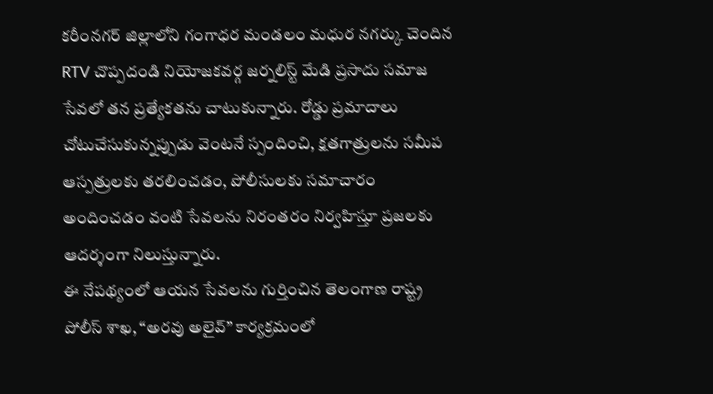కరీంనగర్ జిల్లాలోని గంగాధర మండలం మధుర నగర్కు చెందిన RTV చొప్పదండి నియోజకవర్గ జర్నలిస్ట్ మేడి ప్రసాదు సమాజ సేవలో తన ప్రత్యేకతను చాటుకున్నారు. రోడ్డు ప్రమాదాలు చోటుచేసుకున్నప్పుడు వెంటనే స్పందించి, క్షతగాత్రులను సమీప ఆస్పత్రులకు తరలించడం, పోలీసులకు సమాచారం అందించడం వంటి సేవలను నిరంతరం నిర్వహిస్తూ ప్రజలకు ఆదర్శంగా నిలుస్తున్నారు.
ఈ నేపథ్యంలో ఆయన సేవలను గుర్తించిన తెలంగాణ రాష్ట్ర పోలీస్ శాఖ, “అరవు అలైవ్” కార్యక్రమంలో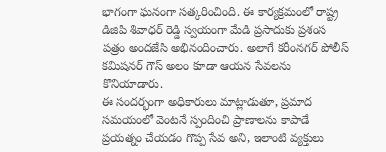భాగంగా ఘనంగా సత్కరించింది. ఈ కార్యక్రమంలో రాష్ట్ర డిజిపి శివాధర్ రెడ్డి స్వయంగా మేడి ప్రసాదుకు ప్రశంస పత్రం అందజేసి అభినందించారు. అలాగే కరీంనగర్ పోలీస్ కమిషనర్ గౌస్ అలం కూడా ఆయన సేవలను కొనియాడారు.
ఈ సందర్భంగా అధికారులు మాట్లాడుతూ, ప్రమాద సమయంలో వెంటనే స్పందించి ప్రాణాలను కాపాడే ప్రయత్నం చేయడం గొప్ప సేవ అని, ఇలాంటి వ్యక్తులు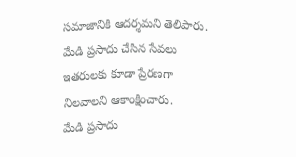సమాజానికి ఆదర్శమని తెలిపారు. మేడి ప్రసాదు చేసిన సేవలు ఇతరులకు కూడా ప్రేరణగా నిలవాలని ఆకాంక్షించారు.
మేడి ప్రసాదు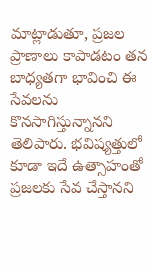మాట్లాడుతూ, ప్రజల ప్రాణాలు కాపాడటం తన బాధ్యతగా భావించి ఈ సేవలను కొనసాగిస్తున్నానని తెలిపారు. భవిష్యత్తులో కూడా ఇదే ఉత్సాహంతో ప్రజలకు సేవ చేస్తానని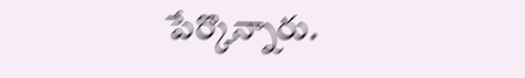పేర్కొన్నారు.